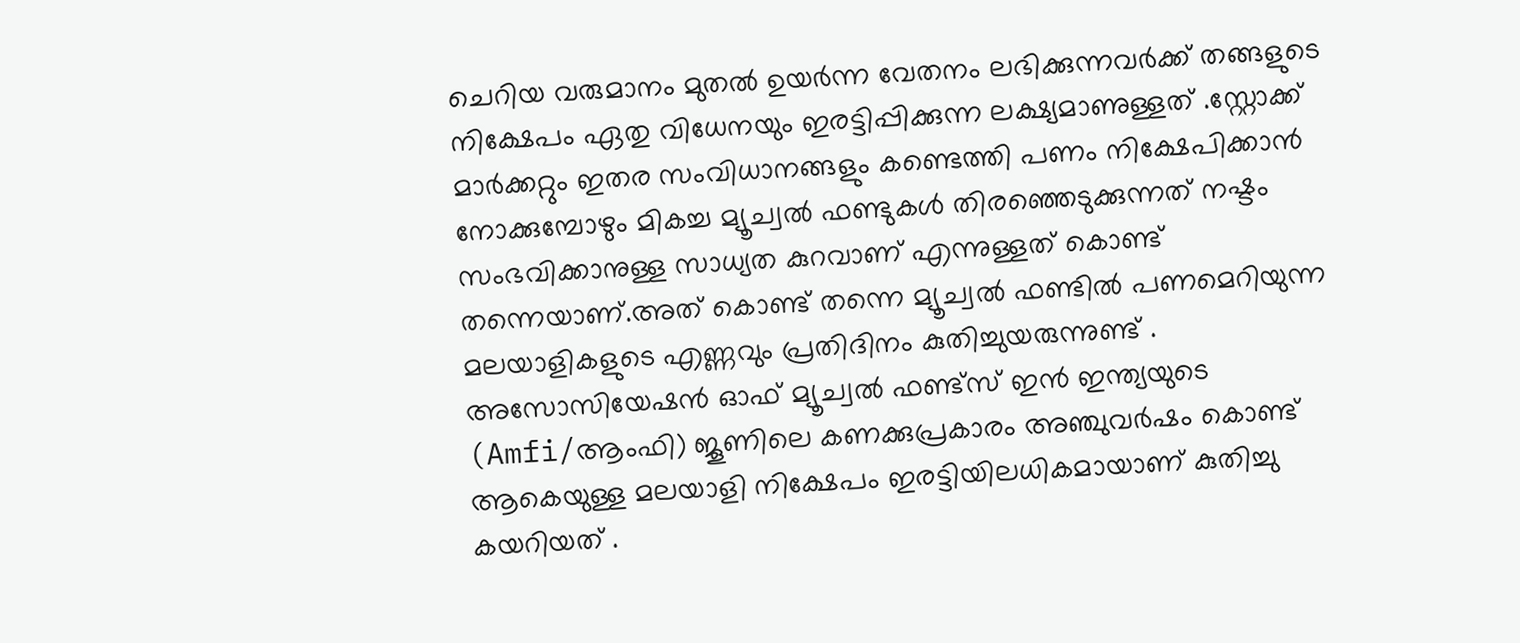ചെറിയ വരുമാനം മുതൽ ഉയർന്ന വേതനം ലഭിക്കുന്നവർക്ക് തങ്ങളുടെ നിക്ഷേപം ഏതു വിധേനയും ഇരട്ടിപ്പിക്കുന്ന ലക്ഷ്യമാണുള്ളത് .സ്റ്റോക്ക് മാർക്കറ്റും ഇതര സംവിധാനങ്ങളും കണ്ടെത്തി പണം നിക്ഷേപിക്കാൻ നോക്കുമ്പോഴും മികച്ച മ്യൂച്വൽ ഫണ്ടുകൾ തിരഞ്ഞെടുക്കുന്നത് നഷ്ടം സംഭവിക്കാനുള്ള സാധ്യത കുറവാണ് എന്നുള്ളത് കൊണ്ട് തന്നെയാണ്.അത് കൊണ്ട് തന്നെ മ്യൂച്വൽ ഫണ്ടിൽ പണമെറിയുന്ന മലയാളികളുടെ എണ്ണവും പ്രതിദിനം കുതിച്ചുയരുന്നുണ്ട് .
അസോസിയേഷൻ ഓഫ് മ്യൂച്വൽ ഫണ്ട്സ് ഇൻ ഇന്ത്യയുടെ (Amfi/ആംഫി) ജൂണിലെ കണക്കുപ്രകാരം അഞ്ചുവർഷം കൊണ്ട് ആകെയുള്ള മലയാളി നിക്ഷേപം ഇരട്ടിയിലധികമായാണ് കുതിച്ചു കയറിയത് .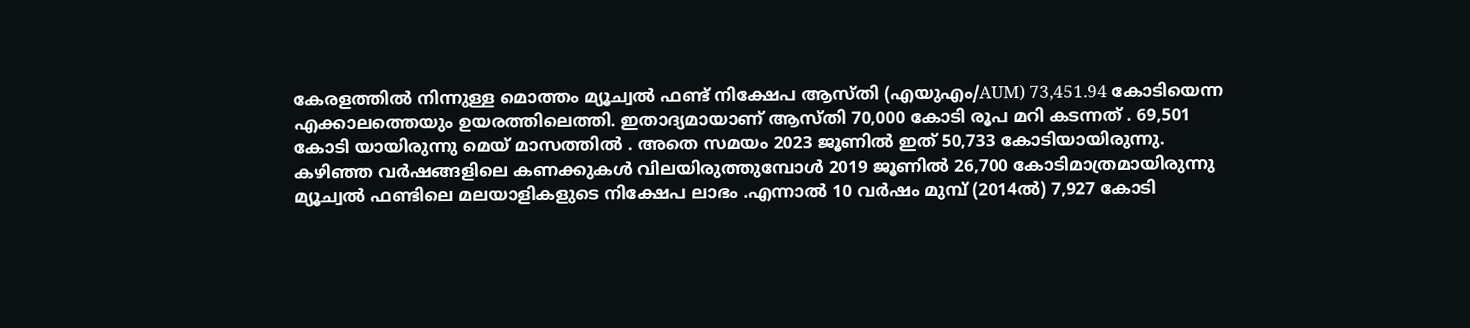കേരളത്തിൽ നിന്നുള്ള മൊത്തം മ്യൂച്വൽ ഫണ്ട് നിക്ഷേപ ആസ്തി (എയുഎം/AUM) 73,451.94 കോടിയെന്ന എക്കാലത്തെയും ഉയരത്തിലെത്തി. ഇതാദ്യമായാണ് ആസ്തി 70,000 കോടി രൂപ മറി കടന്നത് . 69,501 കോടി യായിരുന്നു മെയ് മാസത്തിൽ . അതെ സമയം 2023 ജൂണിൽ ഇത് 50,733 കോടിയായിരുന്നു.
കഴിഞ്ഞ വർഷങ്ങളിലെ കണക്കുകൾ വിലയിരുത്തുമ്പോൾ 2019 ജൂണിൽ 26,700 കോടിമാത്രമായിരുന്നു മ്യൂച്വൽ ഫണ്ടിലെ മലയാളികളുടെ നിക്ഷേപ ലാഭം .എന്നാൽ 10 വർഷം മുമ്പ് (2014ൽ) 7,927 കോടി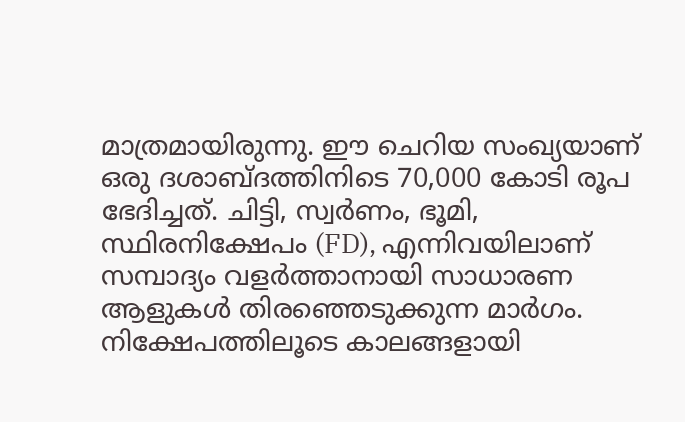മാത്രമായിരുന്നു. ഈ ചെറിയ സംഖ്യയാണ് ഒരു ദശാബ്ദത്തിനിടെ 70,000 കോടി രൂപ ഭേദിച്ചത്. ചിട്ടി, സ്വർണം, ഭൂമി, സ്ഥിരനിക്ഷേപം (FD), എന്നിവയിലാണ് സമ്പാദ്യം വളർത്താനായി സാധാരണ ആളുകൾ തിരഞ്ഞെടുക്കുന്ന മാർഗം. നിക്ഷേപത്തിലൂടെ കാലങ്ങളായി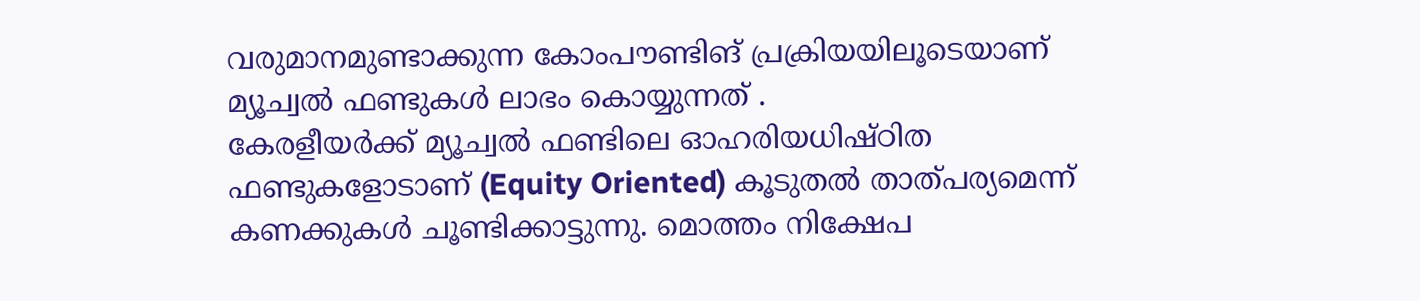വരുമാനമുണ്ടാക്കുന്ന കോംപൗണ്ടിങ് പ്രക്രിയയിലൂടെയാണ് മ്യൂച്വൽ ഫണ്ടുകൾ ലാഭം കൊയ്യുന്നത് .
കേരളീയർക്ക് മ്യൂച്വൽ ഫണ്ടിലെ ഓഹരിയധിഷ്ഠിത ഫണ്ടുകളോടാണ് (Equity Oriented) കൂടുതൽ താത്പര്യമെന്ന് കണക്കുകൾ ചൂണ്ടിക്കാട്ടുന്നു. മൊത്തം നിക്ഷേപ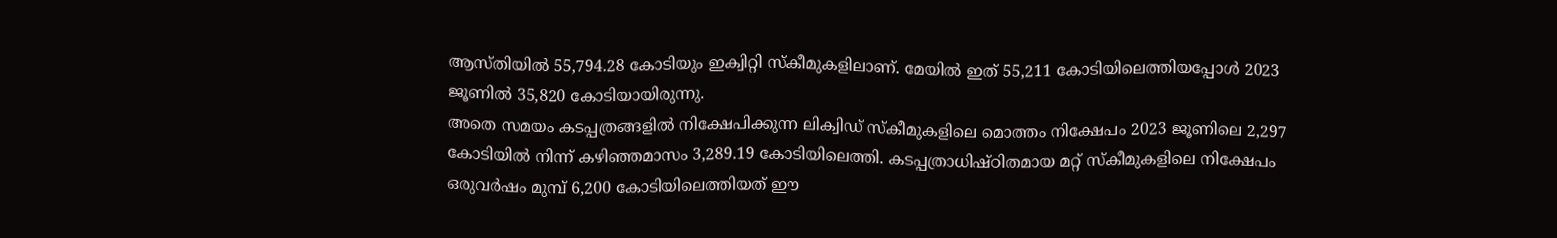ആസ്തിയിൽ 55,794.28 കോടിയും ഇക്വിറ്റി സ്കീമുകളിലാണ്. മേയിൽ ഇത് 55,211 കോടിയിലെത്തിയപ്പോൾ 2023 ജൂണിൽ 35,820 കോടിയായിരുന്നു.
അതെ സമയം കടപ്പത്രങ്ങളിൽ നിക്ഷേപിക്കുന്ന ലിക്വിഡ് സ്കീമുകളിലെ മൊത്തം നിക്ഷേപം 2023 ജൂണിലെ 2,297 കോടിയിൽ നിന്ന് കഴിഞ്ഞമാസം 3,289.19 കോടിയിലെത്തി. കടപ്പത്രാധിഷ്ഠിതമായ മറ്റ് സ്കീമുകളിലെ നിക്ഷേപം ഒരുവർഷം മുമ്പ് 6,200 കോടിയിലെത്തിയത് ഈ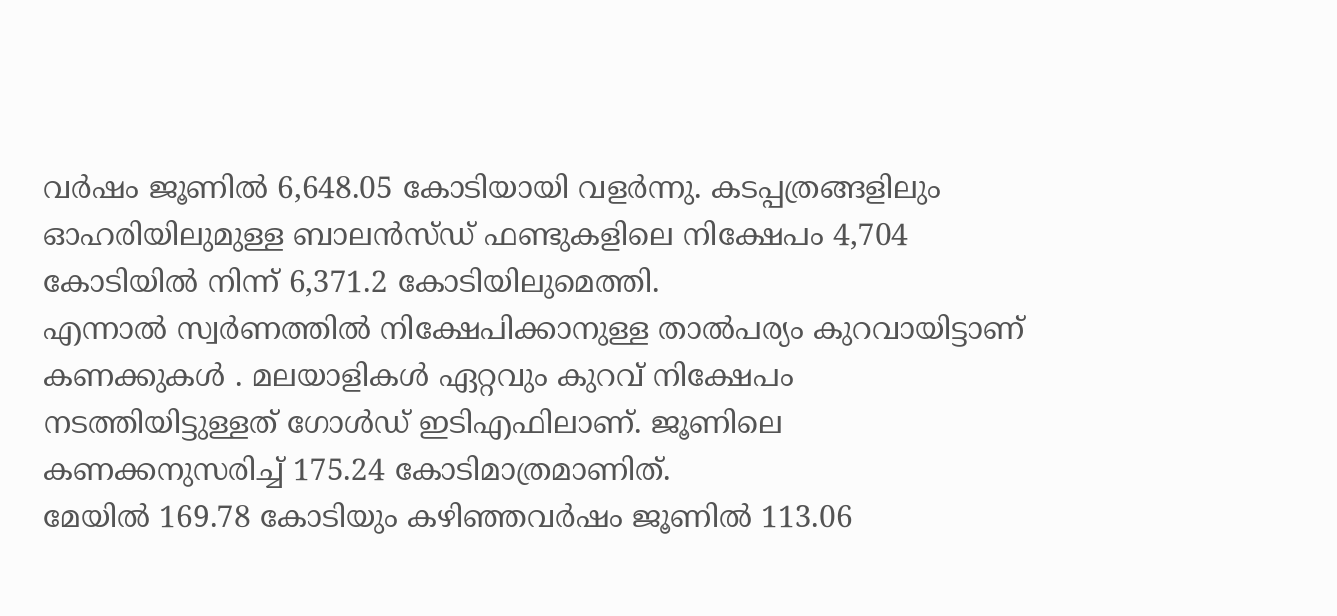വർഷം ജൂണിൽ 6,648.05 കോടിയായി വളർന്നു. കടപ്പത്രങ്ങളിലും ഓഹരിയിലുമുള്ള ബാലൻസ്ഡ് ഫണ്ടുകളിലെ നിക്ഷേപം 4,704 കോടിയിൽ നിന്ന് 6,371.2 കോടിയിലുമെത്തി.
എന്നാൽ സ്വർണത്തിൽ നിക്ഷേപിക്കാനുള്ള താൽപര്യം കുറവായിട്ടാണ് കണക്കുകൾ . മലയാളികൾ ഏറ്റവും കുറവ് നിക്ഷേപം നടത്തിയിട്ടുള്ളത് ഗോൾഡ് ഇടിഎഫിലാണ്. ജൂണിലെ കണക്കനുസരിച്ച് 175.24 കോടിമാത്രമാണിത്.
മേയിൽ 169.78 കോടിയും കഴിഞ്ഞവർഷം ജൂണിൽ 113.06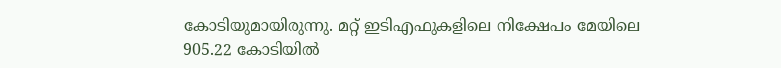കോടിയുമായിരുന്നു. മറ്റ് ഇടിഎഫുകളിലെ നിക്ഷേപം മേയിലെ 905.22 കോടിയിൽ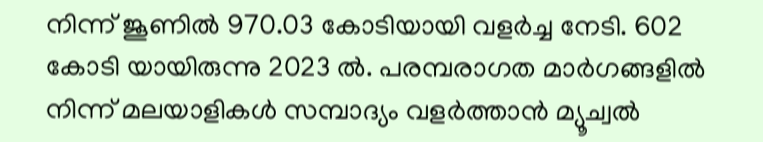നിന്ന് ജൂണിൽ 970.03 കോടിയായി വളർച്ച നേടി. 602 കോടി യായിരുന്നു 2023 ൽ. പരമ്പരാഗത മാർഗങ്ങളിൽ നിന്ന് മലയാളികൾ സമ്പാദ്യം വളർത്താൻ മ്യൂച്വൽ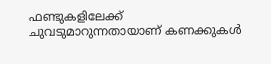ഫണ്ടുകളിലേക്ക് ചുവടുമാറുന്നതായാണ് കണക്കുകൾ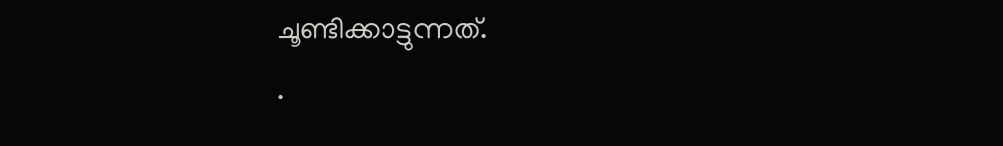ചൂണ്ടിക്കാട്ടുന്നത്.
.